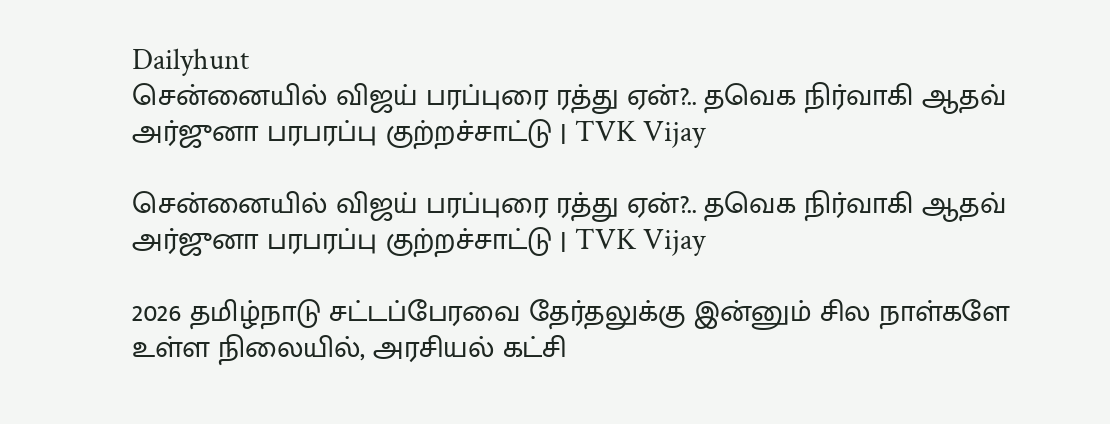Dailyhunt
சென்னையில் விஜய் பரப்புரை ரத்து ஏன்?.. தவெக நிர்வாகி ஆதவ் அர்ஜுனா பரபரப்பு குற்றச்சாட்டு | TVK Vijay

சென்னையில் விஜய் பரப்புரை ரத்து ஏன்?.. தவெக நிர்வாகி ஆதவ் அர்ஜுனா பரபரப்பு குற்றச்சாட்டு | TVK Vijay

2026 தமிழ்நாடு சட்டப்பேரவை தேர்தலுக்கு இன்னும் சில நாள்களே உள்ள நிலையில், அரசியல் கட்சி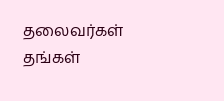தலைவர்கள் தங்கள்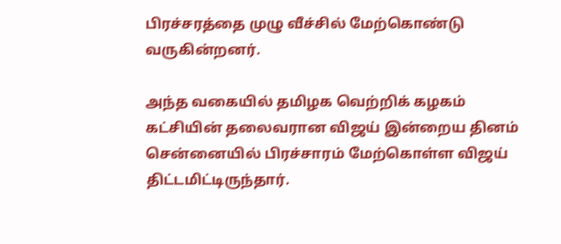பிரச்சரத்தை முழு வீச்சில் மேற்கொண்டு வருகின்றனர்.

அந்த வகையில் தமிழக வெற்றிக் கழகம் கட்சியின் தலைவரான விஜய் இன்றைய தினம் சென்னையில் பிரச்சாரம் மேற்கொள்ள விஜய் திட்டமிட்டிருந்தார்.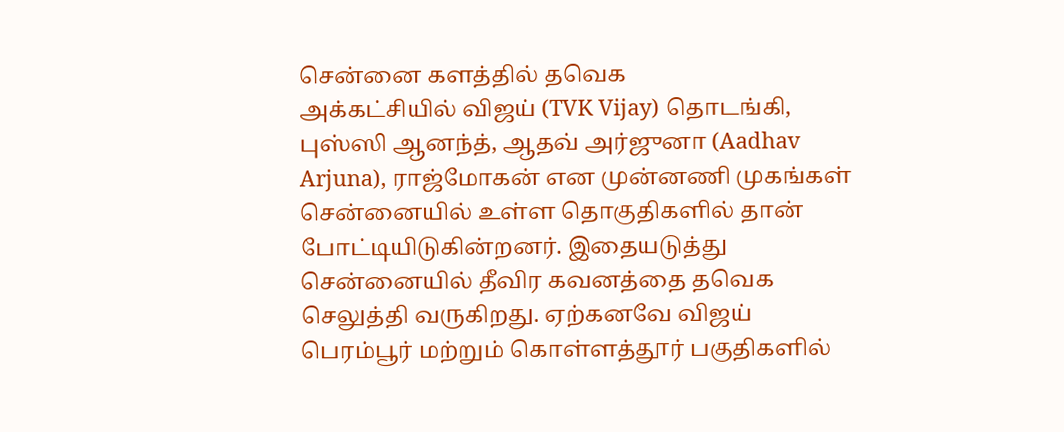சென்னை களத்தில் தவெக
அக்கட்சியில் விஜய் (TVK Vijay) தொடங்கி, புஸ்ஸி ஆனந்த், ஆதவ் அர்ஜுனா (Aadhav Arjuna), ராஜ்மோகன் என முன்னணி முகங்கள் சென்னையில் உள்ள தொகுதிகளில் தான் போட்டியிடுகின்றனர். இதையடுத்து சென்னையில் தீவிர கவனத்தை தவெக செலுத்தி வருகிறது. ஏற்கனவே விஜய் பெரம்பூர் மற்றும் கொள்ளத்தூர் பகுதிகளில்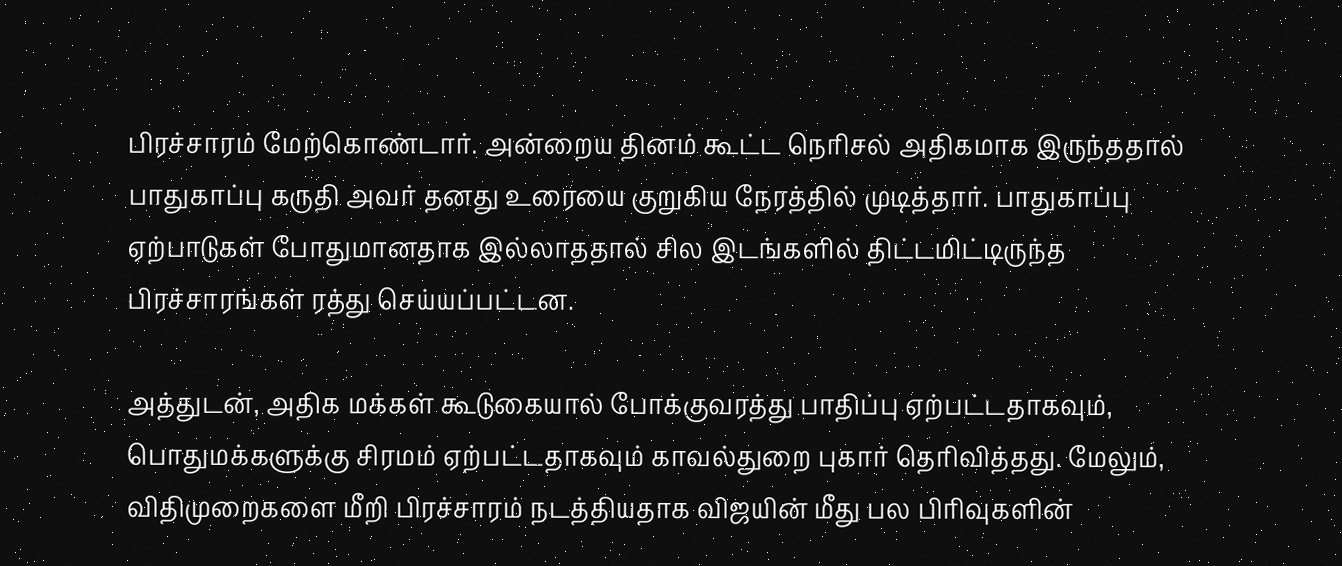பிரச்சாரம் மேற்கொண்டார். அன்றைய தினம் கூட்ட நெரிசல் அதிகமாக இருந்ததால் பாதுகாப்பு கருதி அவர் தனது உரையை குறுகிய நேரத்தில் முடித்தார். பாதுகாப்பு ஏற்பாடுகள் போதுமானதாக இல்லாததால் சில இடங்களில் திட்டமிட்டிருந்த பிரச்சாரங்கள் ரத்து செய்யப்பட்டன.

அத்துடன், அதிக மக்கள் கூடுகையால் போக்குவரத்து பாதிப்பு ஏற்பட்டதாகவும், பொதுமக்களுக்கு சிரமம் ஏற்பட்டதாகவும் காவல்துறை புகார் தெரிவித்தது. மேலும், விதிமுறைகளை மீறி பிரச்சாரம் நடத்தியதாக விஜயின் மீது பல பிரிவுகளின்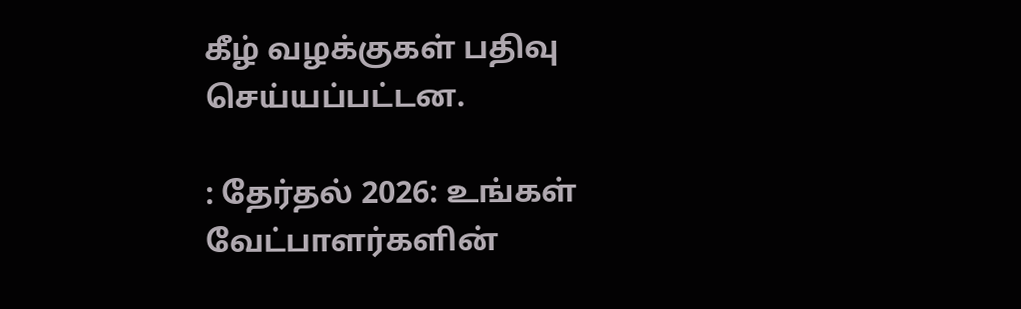கீழ் வழக்குகள் பதிவு செய்யப்பட்டன.

: தேர்தல் 2026: உங்கள் வேட்பாளர்களின்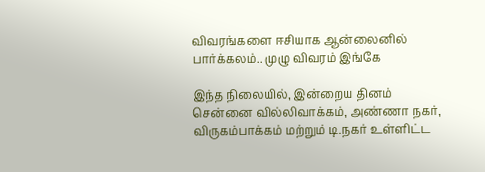விவரங்களை ஈசியாக ஆன்லைனில் பார்க்கலம்.. முழு விவரம் இங்கே

இந்த நிலையில், இன்றைய தினம் சென்னை வில்லிவாக்கம், அண்ணா நகர், விருகம்பாக்கம் மற்றும் டி.நகர் உள்ளிட்ட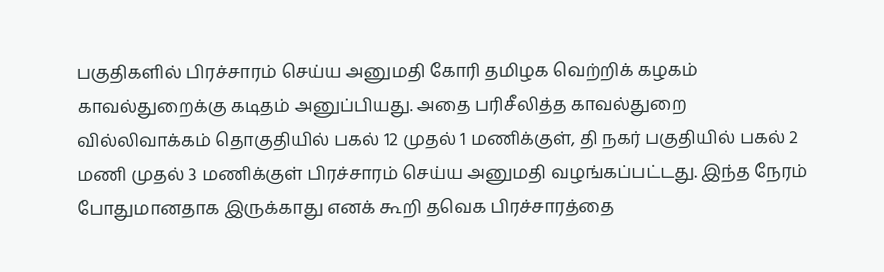பகுதிகளில் பிரச்சாரம் செய்ய அனுமதி கோரி தமிழக வெற்றிக் கழகம் காவல்துறைக்கு கடிதம் அனுப்பியது. அதை பரிசீலித்த காவல்துறை வில்லிவாக்கம் தொகுதியில் பகல் 12 முதல் 1 மணிக்குள், தி நகர் பகுதியில் பகல் 2 மணி முதல் 3 மணிக்குள் பிரச்சாரம் செய்ய அனுமதி வழங்கப்பட்டது. இந்த நேரம் போதுமானதாக இருக்காது எனக் கூறி தவெக பிரச்சாரத்தை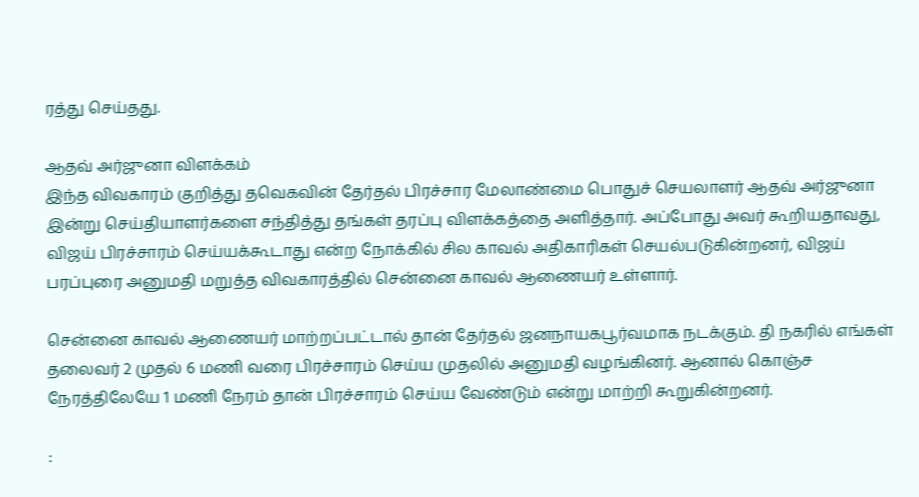ரத்து செய்தது.

ஆதவ் அர்ஜுனா விளக்கம்
இந்த விவகாரம் குறித்து தவெகவின் தேர்தல் பிரச்சார மேலாண்மை பொதுச் செயலாளர் ஆதவ் அர்ஜுனா இன்று செய்தியாளர்களை சந்தித்து தங்கள் தரப்பு விளக்கத்தை அளித்தார். அப்போது அவர் கூறியதாவது, விஜய் பிரச்சாரம் செய்யக்கூடாது என்ற நோக்கில் சில காவல் அதிகாரிகள் செயல்படுகின்றனர், விஜய் பரப்புரை அனுமதி மறுத்த விவகாரத்தில் சென்னை காவல் ஆணையர் உள்ளார்.

சென்னை காவல் ஆணையர் மாற்றப்பட்டால் தான் தேர்தல் ஜனநாயகபூர்வமாக நடக்கும். தி நகரில் எங்கள் தலைவர் 2 முதல் 6 மணி வரை பிரச்சாரம் செய்ய முதலில் அனுமதி வழங்கினர். ஆனால் கொஞ்ச நேரத்திலேயே 1 மணி நேரம் தான் பிரச்சாரம் செய்ய வேண்டும் என்று மாற்றி கூறுகின்றனர்.

: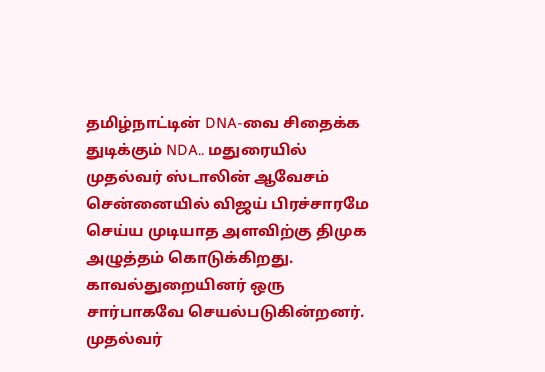தமிழ்நாட்டின் DNA-வை சிதைக்க துடிக்கும் NDA.. மதுரையில் முதல்வர் ஸ்டாலின் ஆவேசம்
சென்னையில் விஜய் பிரச்சாரமே செய்ய முடியாத அளவிற்கு திமுக அழுத்தம் கொடுக்கிறது. காவல்துறையினர் ஒரு சார்பாகவே செயல்படுகின்றனர். முதல்வர்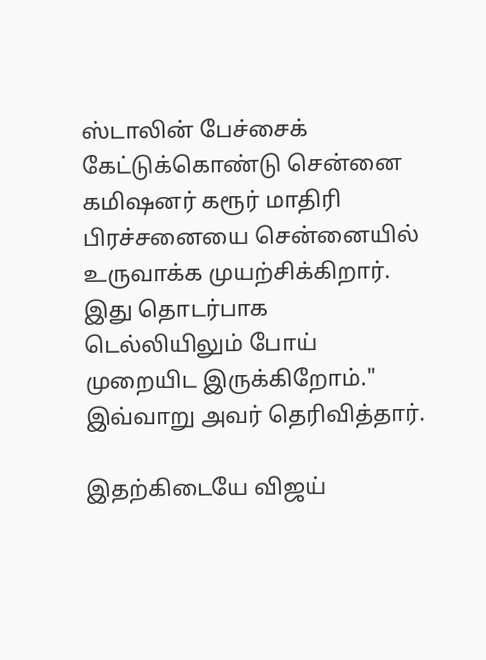ஸ்டாலின் பேச்சைக் கேட்டுக்கொண்டு சென்னை கமிஷனர் கரூர் மாதிரி பிரச்சனையை சென்னையில் உருவாக்க முயற்சிக்கிறார். இது தொடர்பாக டெல்லியிலும் போய் முறையிட இருக்கிறோம்." இவ்வாறு அவர் தெரிவித்தார்.

இதற்கிடையே விஜய்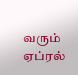வரும் ஏப்ரல்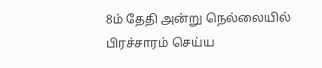8ம் தேதி அன்று நெல்லையில் பிரச்சாரம் செய்ய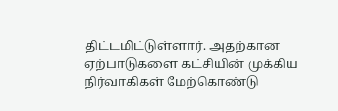திட்டமிட்டுள்ளார். அதற்கான ஏற்பாடுகளை கட்சியின் முக்கிய நிர்வாகிகள் மேற்கொண்டு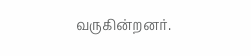வருகின்றனர்.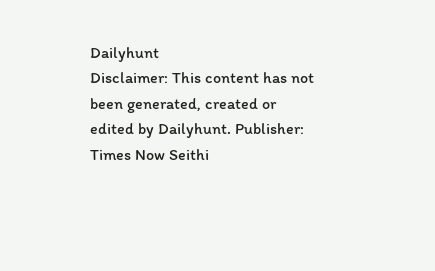Dailyhunt
Disclaimer: This content has not been generated, created or edited by Dailyhunt. Publisher: Times Now Seithi